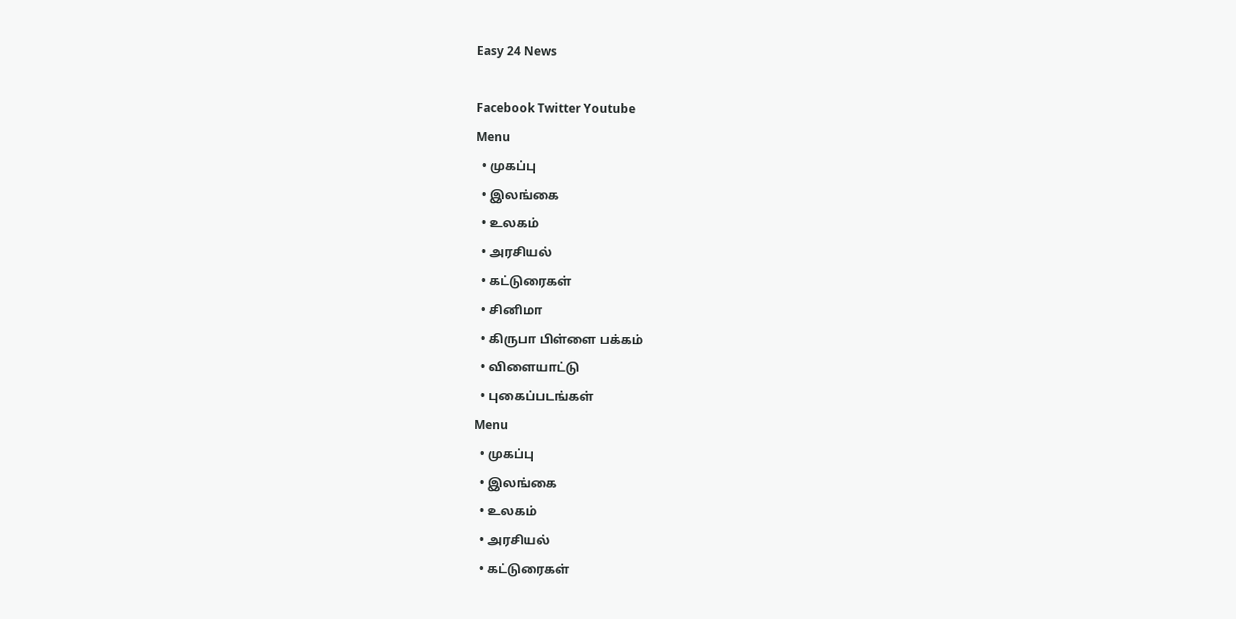Easy 24 News

Facebook Twitter Youtube
Menu
  • முகப்பு
  • இலங்கை
  • உலகம்
  • அரசியல்
  • கட்டுரைகள்
  • சினிமா
  • கிருபா பிள்ளை பக்கம்
  • விளையாட்டு
  • புகைப்படங்கள்
Menu
  • முகப்பு
  • இலங்கை
  • உலகம்
  • அரசியல்
  • கட்டுரைகள்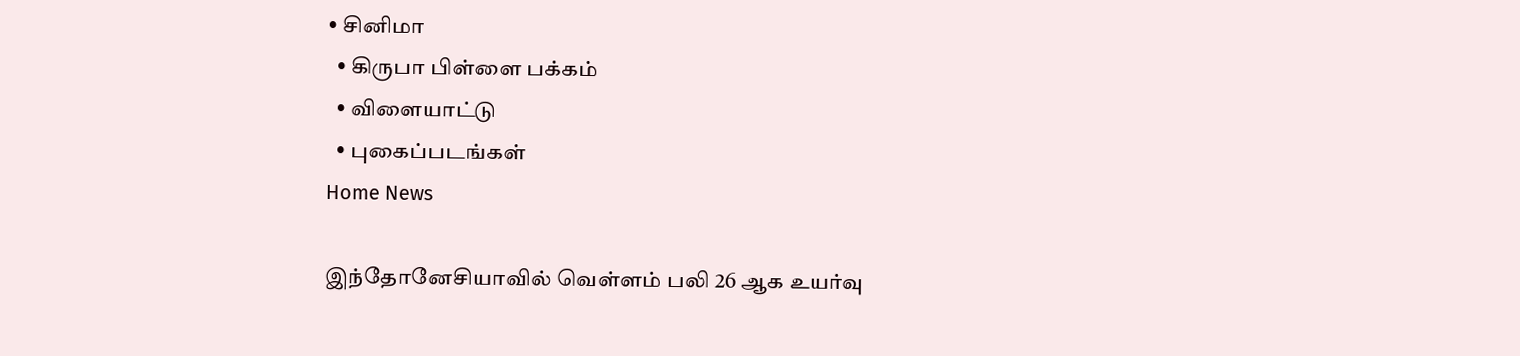• சினிமா
  • கிருபா பிள்ளை பக்கம்
  • விளையாட்டு
  • புகைப்படங்கள்
Home News

இந்தோனேசியாவில் வெள்ளம் பலி 26 ஆக உயர்வு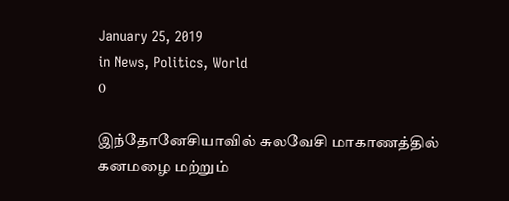January 25, 2019
in News, Politics, World
0

இந்தோனேசியாவில் சுலவேசி மாகாணத்தில் கனமழை மற்றும்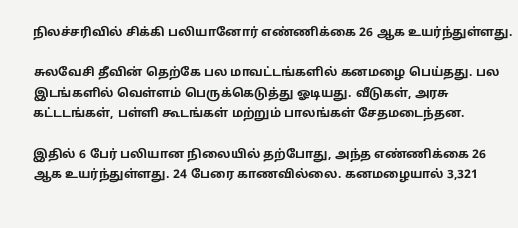நிலச்சரிவில் சிக்கி பலியானோர் எண்ணிக்கை 26 ஆக உயர்ந்துள்ளது.

சுலவேசி தீவின் தெற்கே பல மாவட்டங்களில் கனமழை பெய்தது. பல இடங்களில் வெள்ளம் பெருக்கெடுத்து ஓடியது. வீடுகள், அரசு கட்டடங்கள், பள்ளி கூடங்கள் மற்றும் பாலங்கள் சேதமடைந்தன.

இதில் 6 பேர் பலியான நிலையில் தற்போது, அந்த எண்ணிக்கை 26 ஆக உயர்ந்துள்ளது. 24 பேரை காணவில்லை. கனமழையால் 3,321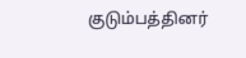குடும்பத்தினர்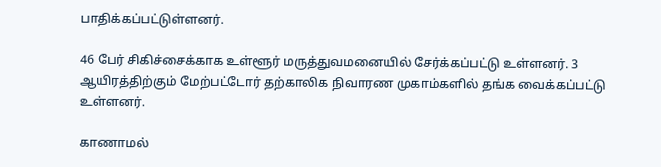பாதிக்கப்பட்டுள்ளனர்.

46 பேர் சிகிச்சைக்காக உள்ளூர் மருத்துவமனையில் சேர்க்கப்பட்டு உள்ளனர். 3 ஆயிரத்திற்கும் மேற்பட்டோர் தற்காலிக நிவாரண முகாம்களில் தங்க வைக்கப்பட்டு உள்ளனர்.

காணாமல்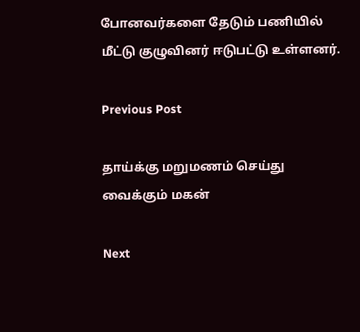போனவர்களை தேடும் பணியில் மீட்டு குழுவினர் ஈடுபட்டு உள்ளனர்.

Previous Post

தாய்க்கு மறுமணம் செய்து வைக்கும் மகன்

Next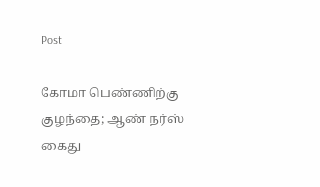Post

கோமா பெண்ணிற்கு குழந்தை; ஆண் நர்ஸ் கைது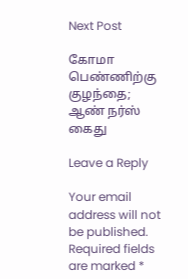Next Post

கோமா பெண்ணிற்கு குழந்தை; ஆண் நர்ஸ் கைது

Leave a Reply

Your email address will not be published. Required fields are marked *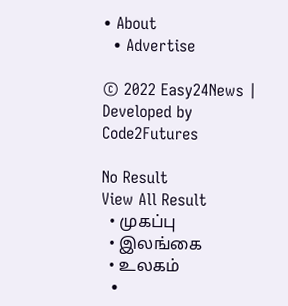• About
  • Advertise

© 2022 Easy24News | Developed by Code2Futures

No Result
View All Result
  • முகப்பு
  • இலங்கை
  • உலகம்
  •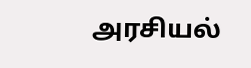அரசியல்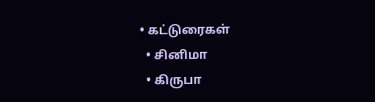• கட்டுரைகள்
  • சினிமா
  • கிருபா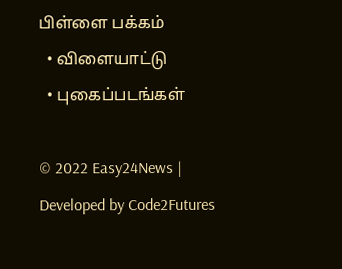பிள்ளை பக்கம்
  • விளையாட்டு
  • புகைப்படங்கள்

© 2022 Easy24News | Developed by Code2Futures